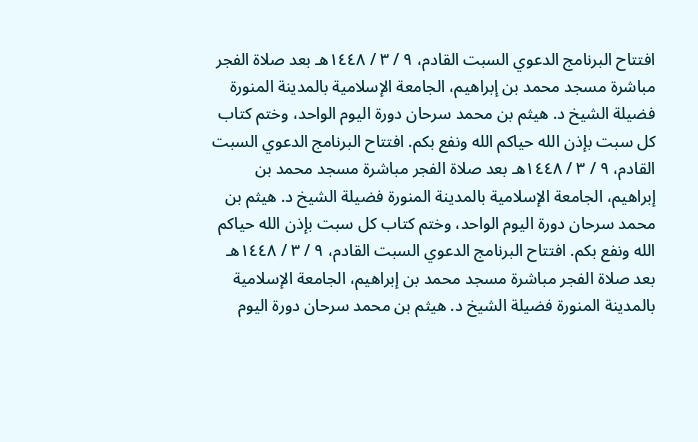افتتاح البرنامج الدعوي السبت القادم، ٩ / ٣ / ١٤٤٨هـ بعد صلاة الفجر مباشرة مسجد محمد بن إبراهيم، الجامعة الإسلامية بالمدينة المنورة فضيلة الشيخ د. هيثم بن محمد سرحان دورة اليوم الواحد، وختم كتاب كل سبت بإذن الله حياكم الله ونفع بكم. افتتاح البرنامج الدعوي السبت القادم، ٩ / ٣ / ١٤٤٨هـ بعد صلاة الفجر مباشرة مسجد محمد بن إبراهيم، الجامعة الإسلامية بالمدينة المنورة فضيلة الشيخ د. هيثم بن محمد سرحان دورة اليوم الواحد، وختم كتاب كل سبت بإذن الله حياكم الله ونفع بكم. افتتاح البرنامج الدعوي السبت القادم، ٩ / ٣ / ١٤٤٨هـ بعد صلاة الفجر مباشرة مسجد محمد بن إبراهيم، الجامعة الإسلامية بالمدينة المنورة فضيلة الشيخ د. هيثم بن محمد سرحان دورة اليوم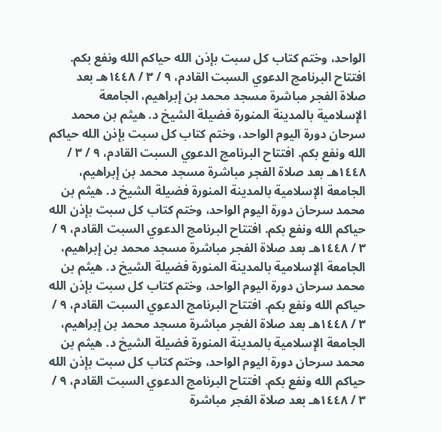الواحد، وختم كتاب كل سبت بإذن الله حياكم الله ونفع بكم. افتتاح البرنامج الدعوي السبت القادم، ٩ / ٣ / ١٤٤٨هـ بعد صلاة الفجر مباشرة مسجد محمد بن إبراهيم، الجامعة الإسلامية بالمدينة المنورة فضيلة الشيخ د. هيثم بن محمد سرحان دورة اليوم الواحد، وختم كتاب كل سبت بإذن الله حياكم الله ونفع بكم. افتتاح البرنامج الدعوي السبت القادم، ٩ / ٣ / ١٤٤٨هـ بعد صلاة الفجر مباشرة مسجد محمد بن إبراهيم، الجامعة الإسلامية بالمدينة المنورة فضيلة الشيخ د. هيثم بن محمد سرحان دورة اليوم الواحد، وختم كتاب كل سبت بإذن الله حياكم الله ونفع بكم. افتتاح البرنامج الدعوي السبت القادم، ٩ / ٣ / ١٤٤٨هـ بعد صلاة الفجر مباشرة مسجد محمد بن إبراهيم، الجامعة الإسلامية بالمدينة المنورة فضيلة الشيخ د. هيثم بن محمد سرحان دورة اليوم الواحد، وختم كتاب كل سبت بإذن الله حياكم الله ونفع بكم. افتتاح البرنامج الدعوي السبت القادم، ٩ / ٣ / ١٤٤٨هـ بعد صلاة الفجر مباشرة مسجد محمد بن إبراهيم، الجامعة الإسلامية بالمدينة المنورة فضيلة الشيخ د. هيثم بن محمد سرحان دورة اليوم الواحد، وختم كتاب كل سبت بإذن الله حياكم الله ونفع بكم. افتتاح البرنامج الدعوي السبت القادم، ٩ / ٣ / ١٤٤٨هـ بعد صلاة الفجر مباشرة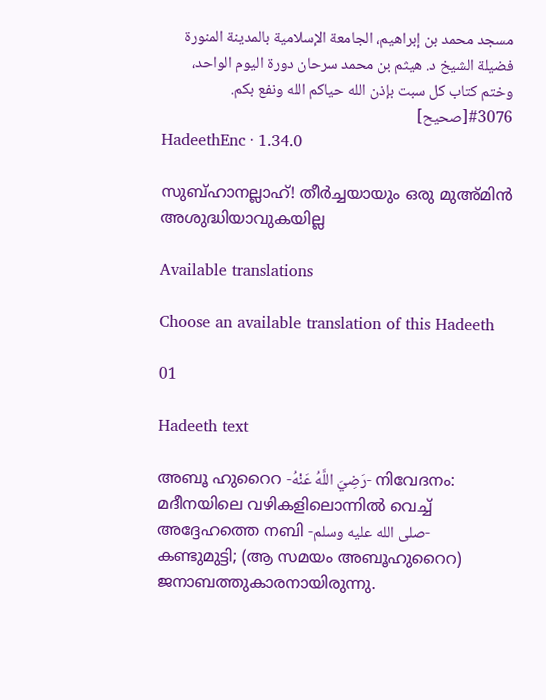مسجد محمد بن إبراهيم، الجامعة الإسلامية بالمدينة المنورة فضيلة الشيخ د. هيثم بن محمد سرحان دورة اليوم الواحد، وختم كتاب كل سبت بإذن الله حياكم الله ونفع بكم.
#3076[صحيح]
HadeethEnc · 1.34.0

സുബ്ഹാനല്ലാഹ്! തീർച്ചയായും ഒരു മുഅ്മിൻ അശുദ്ധിയാവുകയില്ല

Available translations

Choose an available translation of this Hadeeth

01

Hadeeth text

അബൂ ഹുറൈറ -رَضِيَ اللَّهُ عَنْهُ- നിവേദനം: മദീനയിലെ വഴികളിലൊന്നിൽ വെച്ച് അദ്ദേഹത്തെ നബി -صلى الله عليه وسلم- കണ്ടുമുട്ടി; (ആ സമയം അബൂഹുറൈറ) ജനാബത്തുകാരനായിരുന്നു.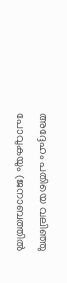അദ്ദേഹം പതിയെ വലിഞ്ഞു പോവുകയും (ജനാബത്തിൽ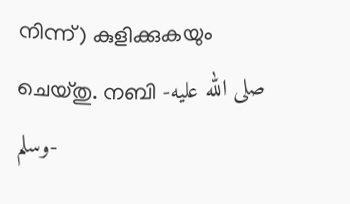നിന്ന്) കുളിക്കുകയും ചെയ്തു. നബി -صلى الله عليه وسلم-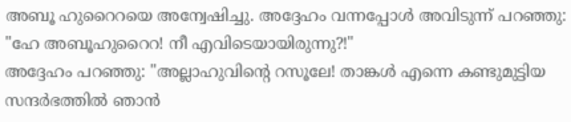അബൂ ഹുറൈറയെ അന്വേഷിച്ചു. അദ്ദേഹം വന്നപ്പോൾ അവിടുന്ന് പറഞ്ഞു: "ഹേ അബൂഹുറൈറ! നീ എവിടെയായിരുന്നു?!"
അദ്ദേഹം പറഞ്ഞു: "അല്ലാഹുവിൻ്റെ റസൂലേ! താങ്കൾ എന്നെ കണ്ടുമുട്ടിയ സന്ദർഭത്തിൽ ഞാൻ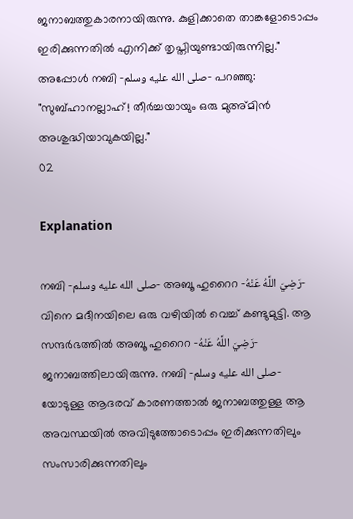ജനാബത്തുകാരനായിരുന്നു. കുളിക്കാതെ താങ്കളോടൊപ്പം ഇരിക്കുന്നതിൽ എനിക്ക് തൃപ്തിയുണ്ടായിരുന്നില്ല."
അപ്പോൾ നബി -صلى الله عليه وسلم- പറഞ്ഞു: "സുബ്ഹാനല്ലാഹ്! തീർച്ചയായും ഒരു മുഅ്മിൻ അശുദ്ധിയാവുകയില്ല."
02

Explanation

നബി -صلى الله عليه وسلم- അബൂ ഹുറൈറ -رَضِيَ اللَّهُ عَنْهُ- വിനെ മദീനയിലെ ഒരു വഴിയിൽ വെച്ച് കണ്ടുമുട്ടി. ആ സന്ദർഭത്തിൽ അബൂ ഹുറൈറ -رَضِيَ اللَّهُ عَنْهُ- ജനാബത്തിലായിരുന്നു. നബി -صلى الله عليه وسلم- യോടുള്ള ആദരവ് കാരണത്താൽ ജനാബത്തുള്ള ആ അവസ്ഥയിൽ അവിടുത്തോടൊപ്പം ഇരിക്കുന്നതിലും സംസാരിക്കുന്നതിലും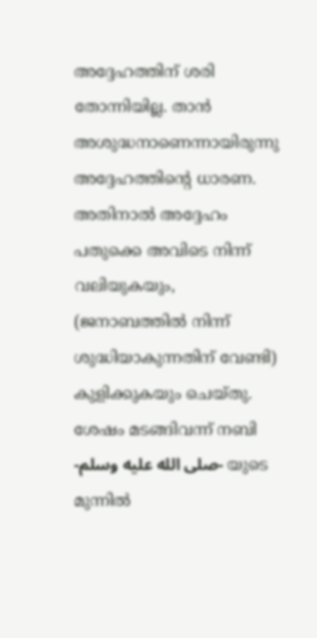അദ്ദേഹത്തിന് ശരി തോന്നിയില്ല. താൻ അശുദ്ധനാണെന്നായിരുന്നു അദ്ദേഹത്തിൻ്റെ ധാരണ. അതിനാൽ അദ്ദേഹം പതുക്കെ അവിടെ നിന്ന് വലിയുകയും, (ജനാബത്തിൽ നിന്ന് ശുദ്ധിയാകുന്നതിന് വേണ്ടി) കുളിക്കുകയും ചെയ്തു. ശേഷം മടങ്ങിവന്ന് നബി -صلى الله عليه وسلم- യുടെ മുന്നിൽ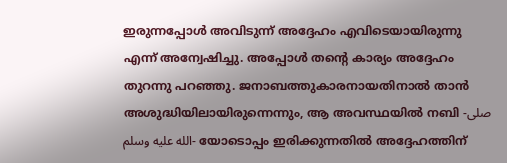ഇരുന്നപ്പോൾ അവിടുന്ന് അദ്ദേഹം എവിടെയായിരുന്നു എന്ന് അന്വേഷിച്ചു. അപ്പോൾ തൻ്റെ കാര്യം അദ്ദേഹം തുറന്നു പറഞ്ഞു. ജനാബത്തുകാരനായതിനാൽ താൻ അശുദ്ധിയിലായിരുന്നെന്നും, ആ അവസ്ഥയിൽ നബി -صلى الله عليه وسلم- യോടൊപ്പം ഇരിക്കുന്നതിൽ അദ്ദേഹത്തിന്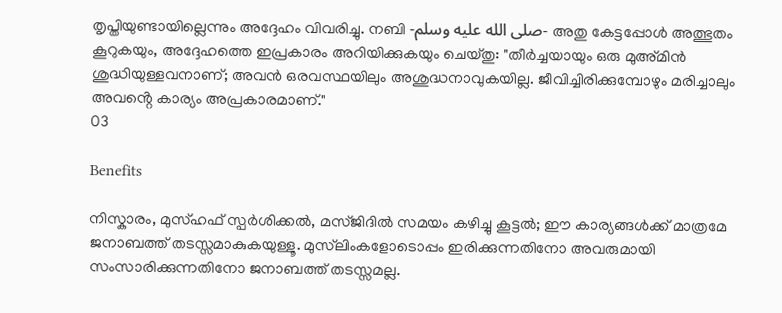തൃപ്തിയുണ്ടായില്ലെന്നും അദ്ദേഹം വിവരിച്ചു. നബി -صلى الله عليه وسلم- അതു കേട്ടപ്പോൾ അത്ഭുതം കൂറുകയും, അദ്ദേഹത്തെ ഇപ്രകാരം അറിയിക്കുകയും ചെയ്തു: "തീർച്ചയായും ഒരു മുഅ്മിൻ ശുദ്ധിയുള്ളവനാണ്; അവൻ ഒരവസ്ഥയിലും അശുദ്ധനാവുകയില്ല. ജീവിച്ചിരിക്കുമ്പോഴും മരിച്ചാലും അവൻ്റെ കാര്യം അപ്രകാരമാണ്."
03

Benefits

നിസ്കാരം, മുസ്ഹഫ് സ്പർശിക്കൽ, മസ്ജിദിൽ സമയം കഴിച്ചു കൂട്ടൽ; ഈ കാര്യങ്ങൾക്ക് മാത്രമേ ജനാബത്ത് തടസ്സമാകുകയുള്ളൂ. മുസ്‌ലിംകളോടൊപ്പം ഇരിക്കുന്നതിനോ അവരുമായി സംസാരിക്കുന്നതിനോ ജനാബത്ത് തടസ്സമല്ല.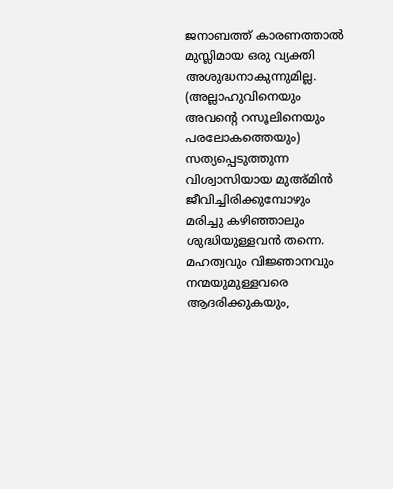ജനാബത്ത് കാരണത്താൽ മുസ്ലിമായ ഒരു വ്യക്തി അശുദ്ധനാകുന്നുമില്ല.
(അല്ലാഹുവിനെയും അവൻ്റെ റസൂലിനെയും പരലോകത്തെയും) സത്യപ്പെടുത്തുന്ന വിശ്വാസിയായ മുഅ്മിൻ ജീവിച്ചിരിക്കുമ്പോഴും മരിച്ചു കഴിഞ്ഞാലും ശുദ്ധിയുള്ളവൻ തന്നെ.
മഹത്വവും വിജ്ഞാനവും നന്മയുമുള്ളവരെ ആദരിക്കുകയും,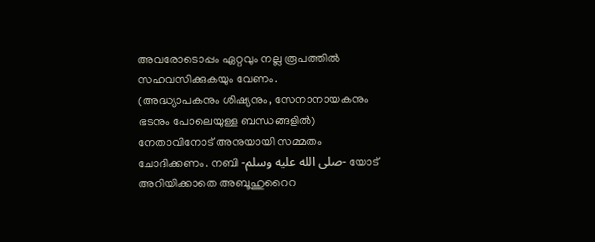അവരോടൊപ്പം ഏറ്റവും നല്ല രൂപത്തിൽ സഹവസിക്കുകയും വേണം.
(അദ്ധ്യാപകനും ശിഷ്യനും, സേനാനായകനും ഭടനും പോലെയുള്ള ബന്ധങ്ങളിൽ) നേതാവിനോട് അനുയായി സമ്മതം ചോദിക്കണം. നബി -صلى الله عليه وسلم- യോട് അറിയിക്കാതെ അബൂഹുറൈറ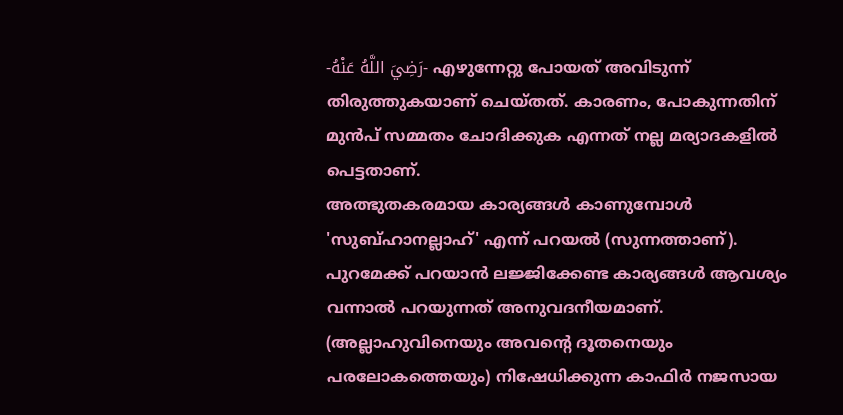-رَضِيَ اللَّهُ عَنْهُ- എഴുന്നേറ്റു പോയത് അവിടുന്ന് തിരുത്തുകയാണ് ചെയ്തത്. കാരണം, പോകുന്നതിന് മുൻപ് സമ്മതം ചോദിക്കുക എന്നത് നല്ല മര്യാദകളിൽ പെട്ടതാണ്.
അത്ഭുതകരമായ കാര്യങ്ങൾ കാണുമ്പോൾ 'സുബ്ഹാനല്ലാഹ്' എന്ന് പറയൽ (സുന്നത്താണ്).
പുറമേക്ക് പറയാൻ ലജ്ജിക്കേണ്ട കാര്യങ്ങൾ ആവശ്യം വന്നാൽ പറയുന്നത് അനുവദനീയമാണ്.
(അല്ലാഹുവിനെയും അവൻ്റെ ദൂതനെയും പരലോകത്തെയും) നിഷേധിക്കുന്ന കാഫിർ നജസായ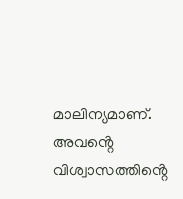മാലിന്യമാണ്. അവൻ്റെ വിശ്വാസത്തിൻ്റെ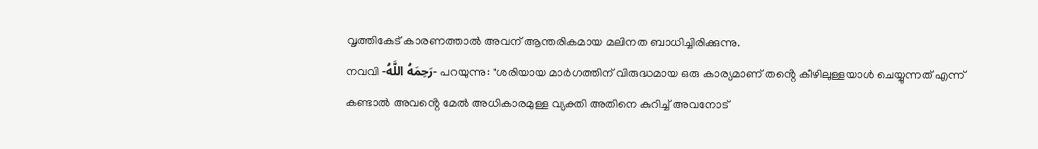വൃത്തികേട് കാരണത്താൽ അവന് ആന്തരികമായ മലിനത ബാധിച്ചിരിക്കുന്നു.
നവവി -رَحِمَهُ اللَّهُ- പറയുന്നു: "ശരിയായ മാർഗത്തിന് വിരുദ്ധമായ ഒരു കാര്യമാണ് തൻ്റെ കീഴിലുള്ളയാൾ ചെയ്യുന്നത് എന്ന് കണ്ടാൽ അവൻ്റെ മേൽ അധികാരമുള്ള വ്യക്തി അതിനെ കുറിച്ച് അവനോട്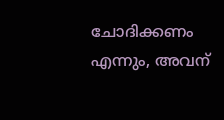ചോദിക്കണം എന്നും, അവന്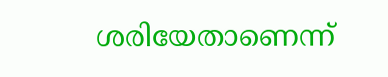ശരിയേതാണെന്ന്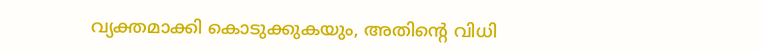വ്യക്തമാക്കി കൊടുക്കുകയും, അതിൻ്റെ വിധി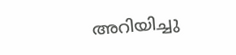അറിയിച്ചു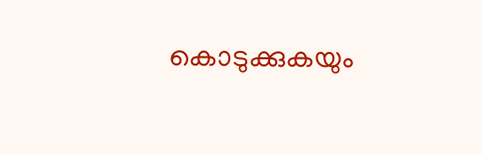കൊടുക്കുകയും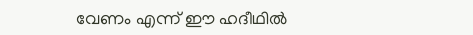വേണം എന്ന് ഈ ഹദീഥിൽ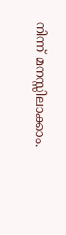നിന്ന് മനസ്സിലാക്കാം.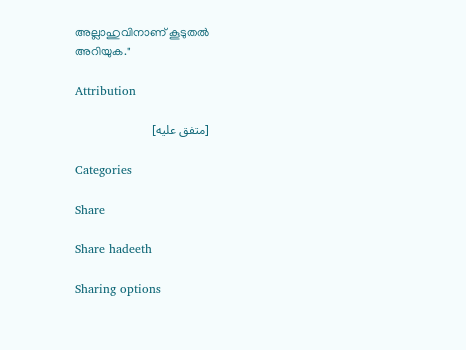അല്ലാഹുവിനാണ് കൂടുതൽ അറിയുക."

Attribution

[متفق عليه]

Categories

Share

Share hadeeth

Sharing options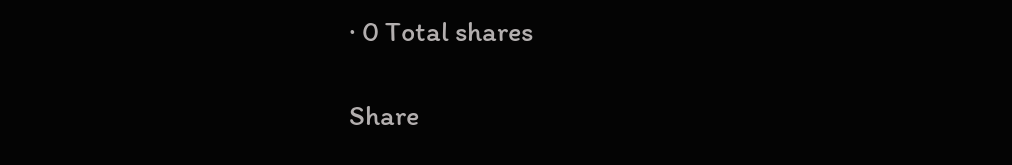· 0 Total shares

Share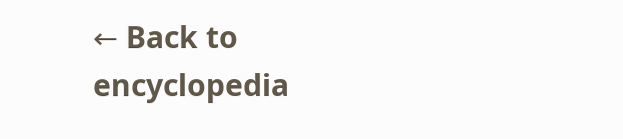← Back to encyclopedia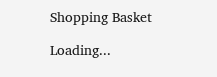Shopping Basket

Loading...